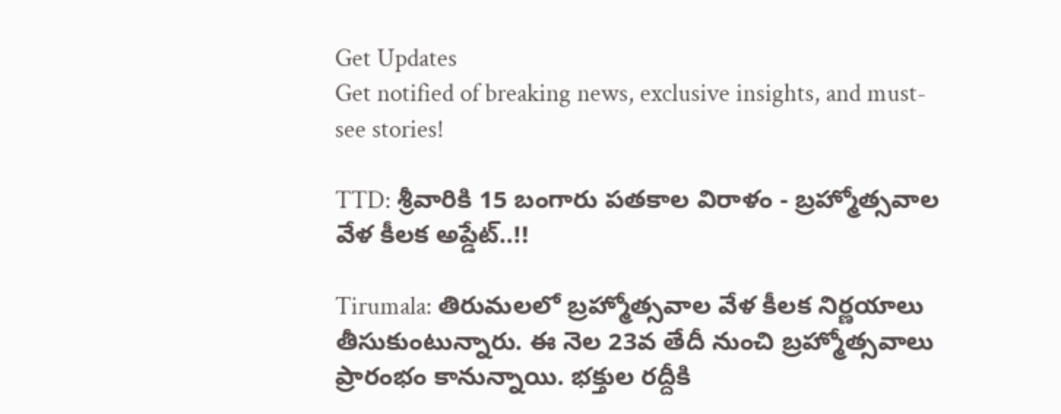Get Updates
Get notified of breaking news, exclusive insights, and must-see stories!

TTD: శ్రీవారికి 15 బంగారు పతకాల విరాళం - బ్రహ్మోత్సవాల వేళ కీలక అప్డేట్..!!

Tirumala: తిరుమలలో బ్రహ్మోత్సవాల వేళ కీలక నిర్ణయాలు తీసుకుంటున్నారు. ఈ నెల 23వ తేదీ నుంచి బ్రహ్మోత్సవాలు ప్రారంభం కానున్నాయి. భక్తుల రద్దీకి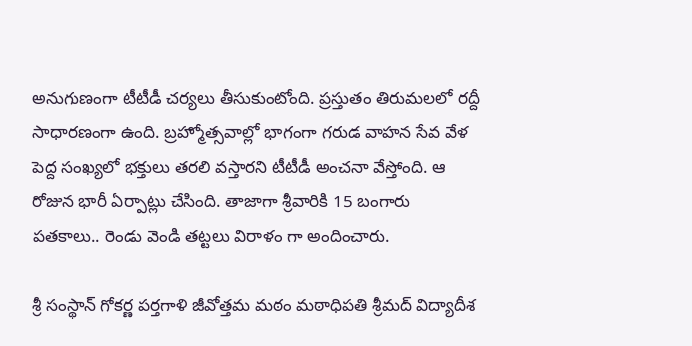అనుగుణంగా టీటీడీ చర్యలు తీసుకుంటోంది. ప్రస్తుతం తిరుమలలో రద్దీ సాధారణంగా ఉంది. బ్రహ్మోత్సవాల్లో భాగంగా గరుడ వాహన సేవ వేళ పెద్ద సంఖ్యలో భక్తులు తరలి వస్తారని టీటీడీ అంచనా వేస్తోంది. ఆ రోజున భారీ ఏర్పాట్లు చేసింది. తాజాగా శ్రీవారికి 15 బంగారు పతకాలు.. రెండు వెండి తట్టలు విరాళం గా అందించారు.

శ్రీ సంస్థాన్ గోకర్ణ పర్తగాళి జీవోత్తమ మఠం మఠాధిపతి శ్రీమద్ విద్యాదీశ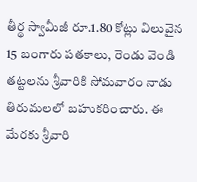తీర్థ స్వామీజీ రూ.1.80 కోట్లు విలువైన 15 బంగారు పతకాలు, రెండు వెండి తట్టలను శ్రీవారికి సోమవారం నాడు తిరుమలలో బహుకరించారు. ఈ మేరకు శ్రీవారి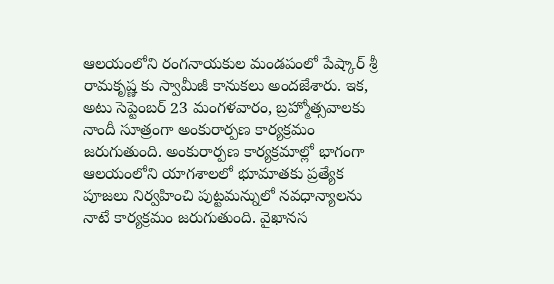ఆలయంలోని రంగనాయకుల మండపంలో పేష్కార్ శ్రీ రామకృష్ణ కు స్వామీజీ కానుకలు అందజేశారు. ఇక, అటు సెప్టెంబర్ 23 మంగళవారం, బ్రహ్మోత్సవాలకు నాందీ సూత్రంగా అంకురార్పణ కార్యక్రమం జరుగుతుంది. అంకురార్పణ కార్యక్రమాల్లో భాగంగా ఆల‌యంలోని యాగశాలలో భూమాత‌కు ప్రత్యేక పూజ‌లు నిర్వహించి పుట్టమన్నులో న‌వ‌ధాన్యాలను నాటే కార్యక్రమం జరుగుతుంది. వైఖానస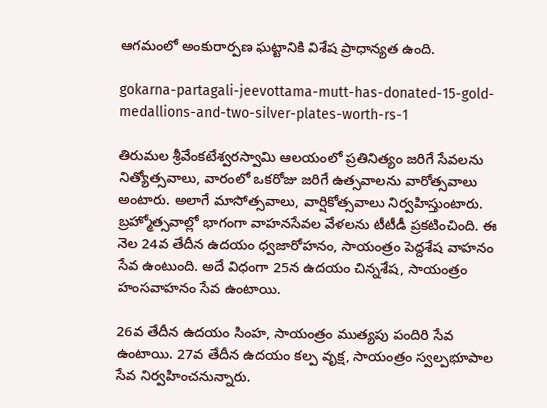ఆగమంలో అంకురార్పణ ఘట్టానికి విశేష ప్రాధాన్యత ఉంది.

gokarna-partagali-jeevottama-mutt-has-donated-15-gold-medallions-and-two-silver-plates-worth-rs-1

తిరుమల శ్రీవేంకటేశ్వరస్వామి ఆలయంలో ప్రతినిత్యం జరిగే సేవలను నిత్యోత్సవాలు, వారంలో ఒకరోజు జరిగే ఉత్సవాలను వారోత్సవాలు అంటారు. అలాగే మాసోత్సవాలు, వార్షికోత్సవాలు నిర్వహిస్తుంటారు. బ్రహ్మోత్సవాల్లో భాగంగా వాహనసేవల వేళలను టీటీడీ ప్రకటించింది. ఈ నెల 24వ తేదీన ఉదయం ధ్వజారోహనం, సాయంత్రం పెద్దశేష వాహనం సేవ ఉంటుంది. అదే విధంగా 25న ఉదయం చిన్నశేష, సాయంత్రం హంసవాహనం సేవ ఉంటాయి.

26వ తేదీన ఉదయం సింహ, సాయంత్రం ముత్యపు పందిరి సేవ ఉంటాయి. 27వ తేదీన ఉదయం కల్ప వృక్ష, సాయంత్రం స్వల్పభూపాల సేవ నిర్వహించనున్నారు.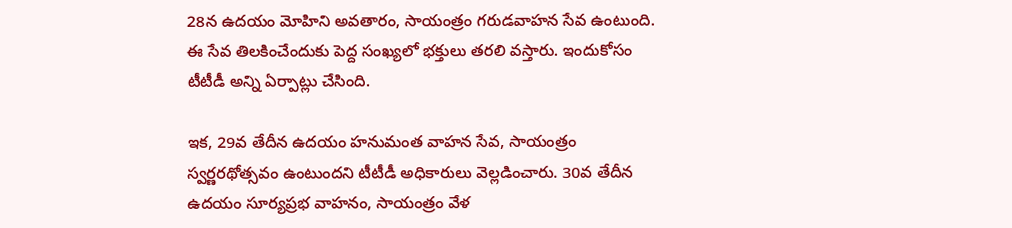28న ఉదయం మోహిని అవతారం, సాయంత్రం గరుడవాహన సేవ ఉంటుంది. ఈ సేవ తిలకించేందుకు పెద్ద సంఖ్యలో భక్తులు తరలి వస్తారు. ఇందుకోసం టీటీడీ అన్ని ఏర్పాట్లు చేసింది.

ఇక, 29వ తేదీన ఉదయం హనుమంత వాహన సేవ, సాయంత్రం స్వర్ణరథోత్సవం ఉంటుందని టీటీడీ అధికారులు వెల్లడించారు. 30వ తేదీన ఉదయం సూర్యప్రభ వాహనం, సాయంత్రం వేళ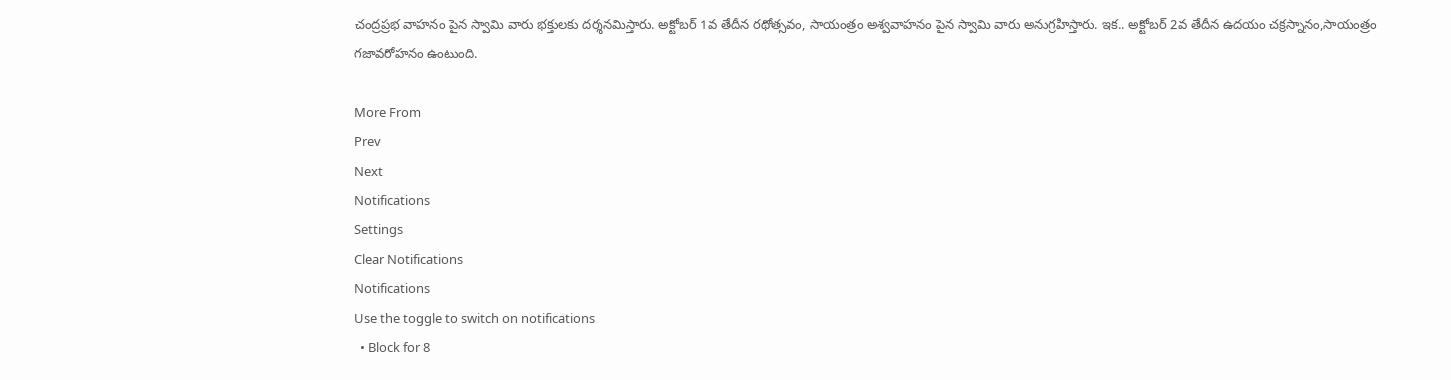చంద్రప్రభ వాహనం పైన స్వామి వారు భక్తులకు దర్శనమిస్తారు. అక్టోబర్ 1వ తేదీన రథోత్సవం, సాయంత్రం అశ్వవాహనం పైన స్వామి వారు అనుగ్రహిస్తారు. ఇక.. అక్టోబర్ 2వ తేదీన ఉదయం చక్రస్నానం,సాయంత్రం గజావరోహనం ఉంటుంది.

More From
Prev
Next
Notifications
Settings
Clear Notifications
Notifications
Use the toggle to switch on notifications
  • Block for 8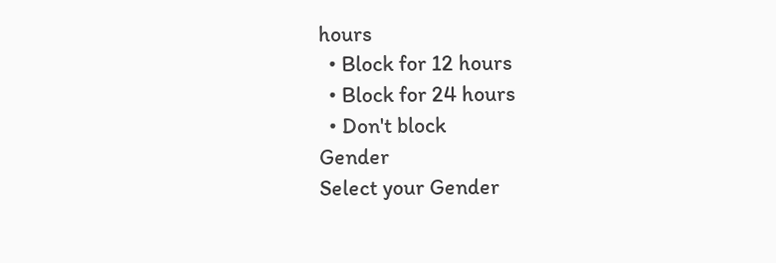hours
  • Block for 12 hours
  • Block for 24 hours
  • Don't block
Gender
Select your Gender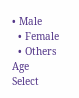• Male
  • Female
  • Others
Age
Select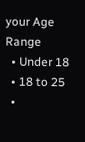your Age Range
  • Under 18
  • 18 to 25
  •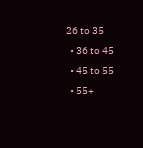26 to 35
  • 36 to 45
  • 45 to 55
  • 55+